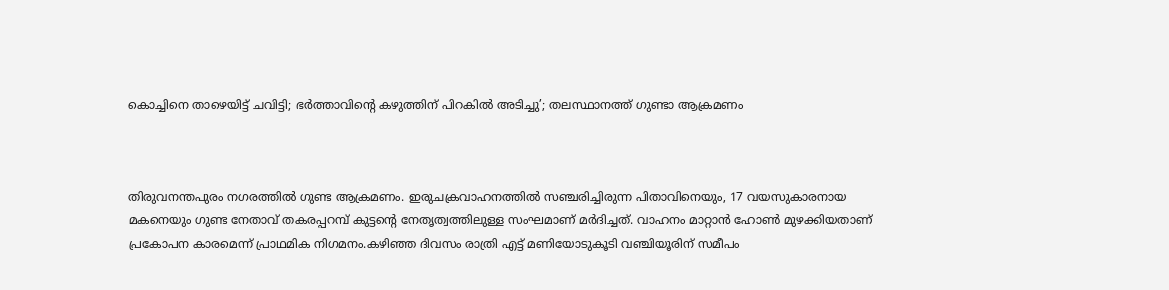കൊച്ചിനെ താഴെയിട്ട് ചവിട്ടി; ഭര്‍ത്താവിന്റെ കഴുത്തിന് പിറകില്‍ അടിച്ചു’; തലസ്ഥാനത്ത് ഗുണ്ടാ ആക്രമണം



തിരുവനന്തപുരം നഗരത്തില്‍ ഗുണ്ട ആക്രമണം. ഇരുചക്രവാഹനത്തില്‍ സഞ്ചരിച്ചിരുന്ന പിതാവിനെയും, 17 വയസുകാരനായ മകനെയും ഗുണ്ട നേതാവ് തകരപ്പറമ്പ് കുട്ടന്റെ നേതൃത്വത്തിലുള്ള സംഘമാണ് മര്‍ദിച്ചത്. വാഹനം മാറ്റാന്‍ ഹോണ്‍ മുഴക്കിയതാണ് പ്രകോപന കാരമെന്ന് പ്രാഥമിക നിഗമനം.കഴിഞ്ഞ ദിവസം രാത്രി എട്ട് മണിയോടുകൂടി വഞ്ചിയൂരിന് സമീപം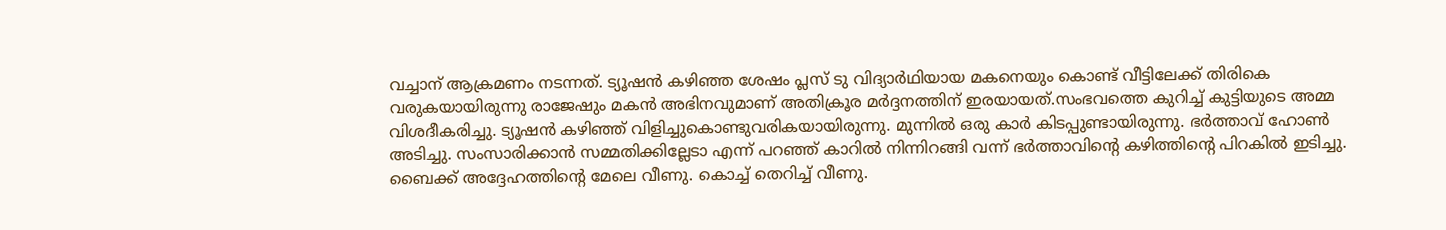വച്ചാന് ആക്രമണം നടന്നത്. ട്യൂഷന്‍ കഴിഞ്ഞ ശേഷം പ്ലസ് ടു വിദ്യാര്‍ഥിയായ മകനെയും കൊണ്ട് വീട്ടിലേക്ക് തിരികെ വരുകയായിരുന്നു രാജേഷും മകന്‍ അഭിനവുമാണ് അതിക്രൂര മര്‍ദ്ദനത്തിന് ഇരയായത്.സംഭവത്തെ കുറിച്ച് കുട്ടിയുടെ അമ്മ വിശദീകരിച്ചു. ട്യൂഷന്‍ കഴിഞ്ഞ് വിളിച്ചുകൊണ്ടുവരികയായിരുന്നു. മുന്നില്‍ ഒരു കാര്‍ കിടപ്പുണ്ടായിരുന്നു. ഭര്‍ത്താവ് ഹോണ്‍ അടിച്ചു. സംസാരിക്കാന്‍ സമ്മതിക്കില്ലേടാ എന്ന് പറഞ്ഞ് കാറില്‍ നിന്നിറങ്ങി വന്ന് ഭര്‍ത്താവിന്റെ കഴിത്തിന്റെ പിറകില്‍ ഇടിച്ചു. ബൈക്ക് അദ്ദേഹത്തിന്റെ മേലെ വീണു. കൊച്ച് തെറിച്ച് വീണു.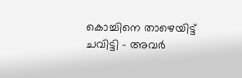കൊച്ചിനെ താഴെയിട്ട് ചവിട്ടി – അവര്‍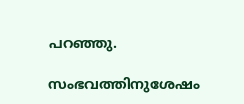പറഞ്ഞു.

സംഭവത്തിനുശേഷം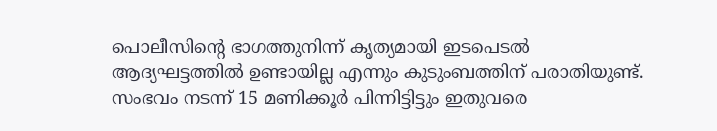പൊലീസിന്റെ ഭാഗത്തുനിന്ന് കൃത്യമായി ഇടപെടല്‍ ആദ്യഘട്ടത്തില്‍ ഉണ്ടായില്ല എന്നും കുടുംബത്തിന് പരാതിയുണ്ട്. സംഭവം നടന്ന് 15 മണിക്കൂര്‍ പിന്നിട്ടിട്ടും ഇതുവരെ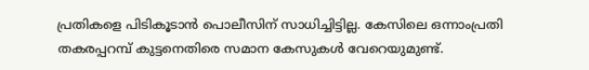പ്രതികളെ പിടികൂടാന്‍ പൊലീസിന് സാധിച്ചിട്ടില്ല. കേസിലെ ഒന്നാംപ്രതി തകരപ്പറമ്പ് കുട്ടനെതിരെ സമാന കേസുകള്‍ വേറെയുമുണ്ട്.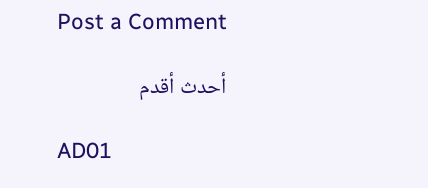Post a Comment

أحدث أقدم

AD01